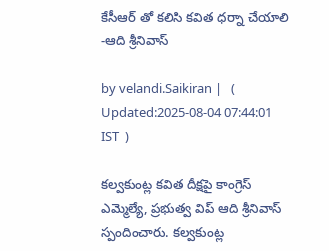కేసీఆర్ తో కలిసి కవిత ధర్నా చేయాలి -ఆది శ్రీనివాస్

by velandi.Saikiran |   (  Updated:2025-08-04 07:44:01  IST  )

కల్వకుంట్ల కవిత దీక్షపై కాంగ్రెస్ ఎమ్మెల్యే, ప్రభుత్వ విప్ ఆది శ్రీనివాస్ స్పందించారు. కల్వకుంట్ల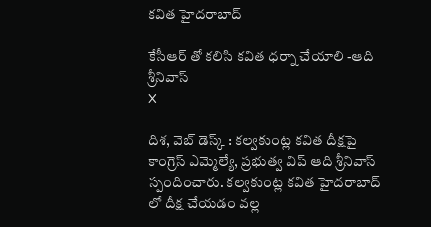కవిత హైదరాబాద్

కేసీఆర్ తో కలిసి కవిత ధర్నా చేయాలి -ఆది శ్రీనివాస్
X

దిశ, వెబ్ డెస్క్ : కల్వకుంట్ల కవిత దీక్షపై కాంగ్రెస్ ఎమ్మెల్యే, ప్రభుత్వ విప్ ఆది శ్రీనివాస్ స్పందించారు. కల్వకుంట్ల కవిత హైదరాబాద్ లో దీక్ష చేయడం వల్ల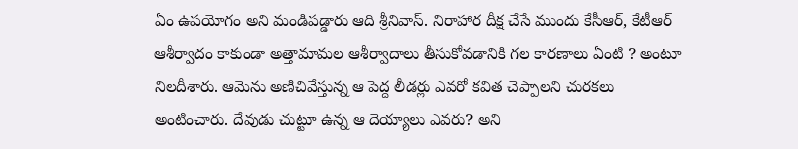ఏం ఉపయోగం అని మండిపడ్డారు ఆది శ్రీనివాస్. నిరాహార దీక్ష చేసే ముందు కేసీఆర్, కేటీఆర్ ఆశీర్వాదం కాకుండా అత్తామామల ఆశీర్వాదాలు తీసుకోవడానికి గల కారణాలు ఏంటి ? అంటూ నిలదీశారు. ఆమెను అణిచివేస్తున్న ఆ పెద్ద లీడర్లు ఎవరో కవిత చెప్పాలని చురకలు అంటించారు. దేవుడు చుట్టూ ఉన్న ఆ దెయ్యాలు ఎవరు? అని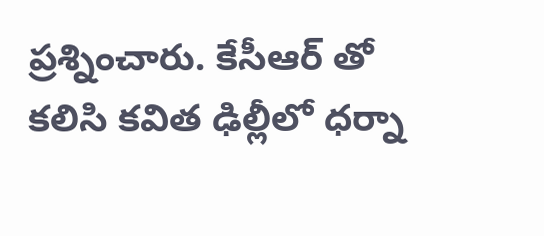ప్రశ్నించారు. కేసీఆర్ తో కలిసి కవిత ఢిల్లీలో ధర్నా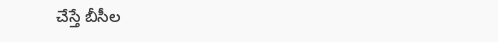చేస్తే బీసీల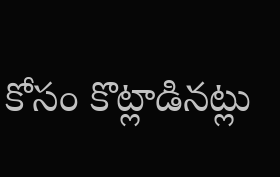కోసం కొట్లాడినట్లు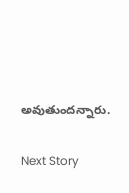అవుతుందన్నారు.

Next Story